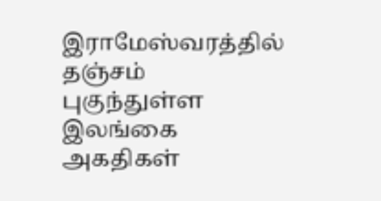இராமேஸ்வரத்தில் தஞ்சம் புகுந்துள்ள இலங்கை அகதிகள்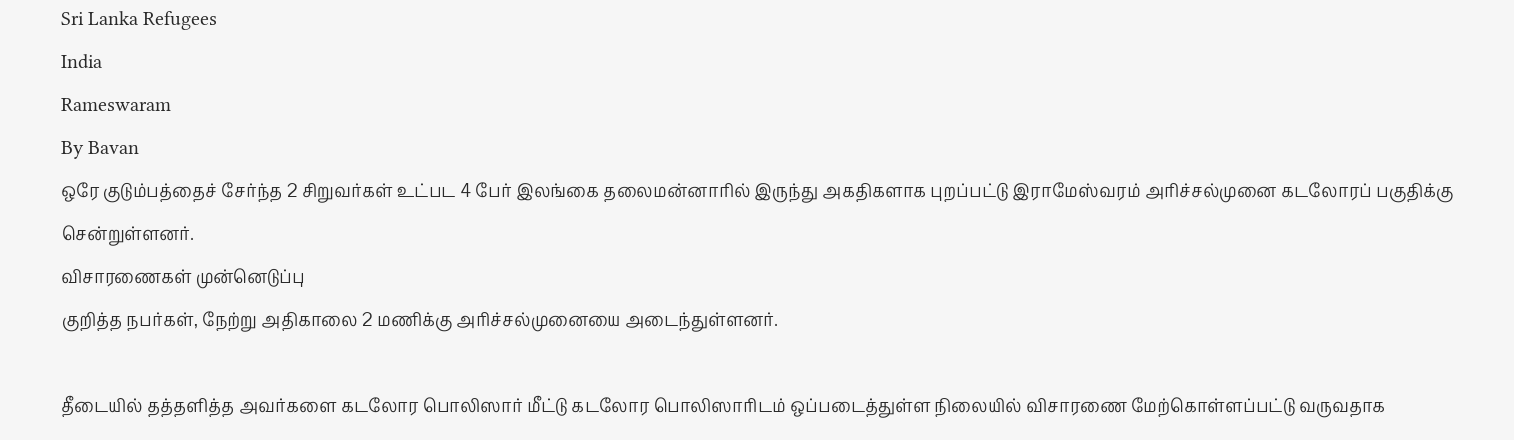Sri Lanka Refugees
India
Rameswaram
By Bavan
ஒரே குடும்பத்தைச் சேர்ந்த 2 சிறுவர்கள் உட்பட 4 பேர் இலங்கை தலைமன்னாரில் இருந்து அகதிகளாக புறப்பட்டு இராமேஸ்வரம் அரிச்சல்முனை கடலோரப் பகுதிக்கு சென்றுள்ளனர்.
விசாரணைகள் முன்னெடுப்பு
குறித்த நபர்கள், நேற்று அதிகாலை 2 மணிக்கு அரிச்சல்முனையை அடைந்துள்ளனர்.

தீடையில் தத்தளித்த அவர்களை கடலோர பொலிஸார் மீட்டு கடலோர பொலிஸாரிடம் ஒப்படைத்துள்ள நிலையில் விசாரணை மேற்கொள்ளப்பட்டு வருவதாக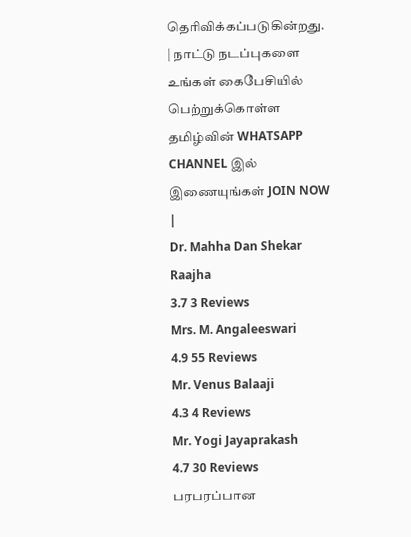தெரிவிக்கப்படுகின்றது.
| நாட்டு நடப்புகளை உங்கள் கைபேசியில் பெற்றுக்கொள்ள தமிழ்வின் WHATSAPP CHANNEL இல் இணையுங்கள் JOIN NOW |
Dr. Mahha Dan Shekar Raajha
3.7 3 Reviews
Mrs. M. Angaleeswari
4.9 55 Reviews
Mr. Venus Balaaji
4.3 4 Reviews
Mr. Yogi Jayaprakash
4.7 30 Reviews
பரபரப்பான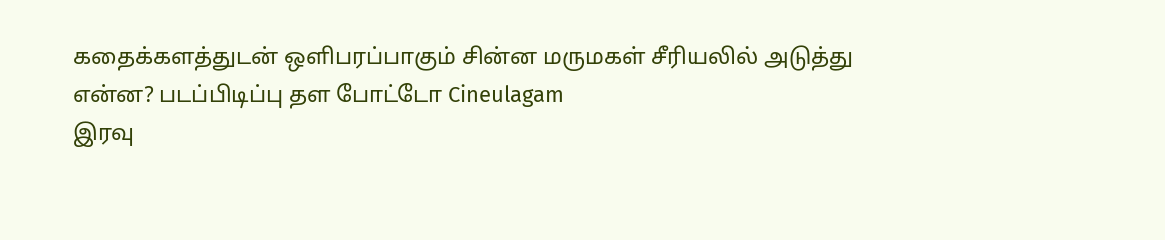கதைக்களத்துடன் ஒளிபரப்பாகும் சின்ன மருமகள் சீரியலில் அடுத்து என்ன? படப்பிடிப்பு தள போட்டோ Cineulagam
இரவு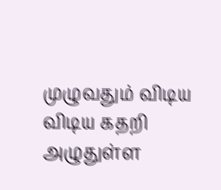முழுவதும் விடிய விடிய கதறி அழுதுள்ள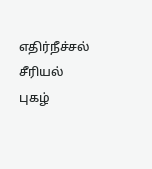எதிர்நீச்சல் சீரியல் புகழ்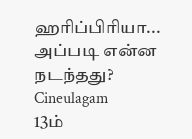ஹரிப்பிரியா... அப்படி என்ன நடந்தது? Cineulagam
13ம்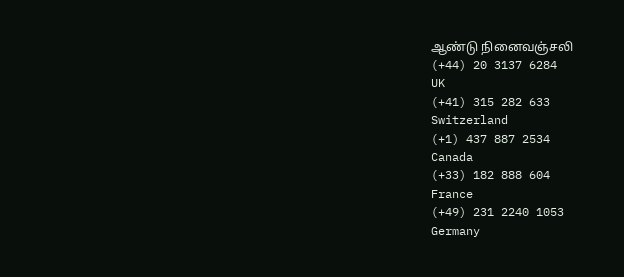ஆண்டு நினைவஞ்சலி
(+44) 20 3137 6284
UK
(+41) 315 282 633
Switzerland
(+1) 437 887 2534
Canada
(+33) 182 888 604
France
(+49) 231 2240 1053
Germany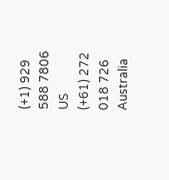(+1) 929 588 7806
US
(+61) 272 018 726
Australia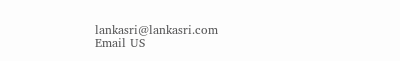lankasri@lankasri.com
Email US